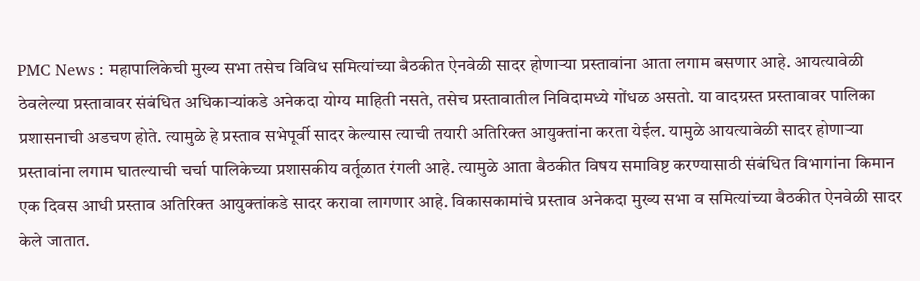PMC News : महापालिकेची मुख्य सभा तसेच विविध समित्यांच्या बैठकीत ऐनवेळी सादर होणाऱ्या प्रस्तावांना आता लगाम बसणार आहे. आयत्यावेळी ठेवलेल्या प्रस्तावावर संबंधित अधिकाऱ्यांकडे अनेकदा योग्य माहिती नसते, तसेच प्रस्तावातील निविदामध्ये गोंधळ असतो. या वादग्रस्त प्रस्तावावर पालिका प्रशासनाची अडचण होते. त्यामुळे हे प्रस्ताव सभेपूर्वी सादर केल्यास त्याची तयारी अतिरिक्त आयुक्तांना करता येईल. यामुळे आयत्यावेळी सादर होणाऱ्या प्रस्तावांना लगाम घातल्याची चर्चा पालिकेच्या प्रशासकीय वर्तूळात रंगली आहे. त्यामुळे आता बैठकीत विषय समाविष्ट करण्यासाठी संबंधित विभागांना किमान एक दिवस आधी प्रस्ताव अतिरिक्त आयुक्तांकडे सादर करावा लागणार आहे. विकासकामांचे प्रस्ताव अनेकदा मुख्य सभा व समित्यांच्या बैठकीत ऐनवेळी सादर केले जातात.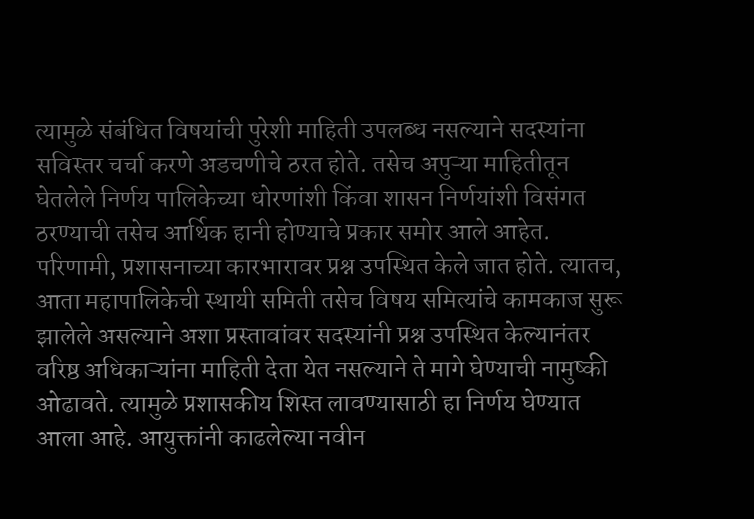त्यामुळे संबंधित विषयांची पुरेशी माहिती उपलब्ध नसल्याने सदस्यांना सविस्तर चर्चा करणे अडचणीचे ठरत होते. तसेच अपुऱ्या माहितीतून घेतलेले निर्णय पालिकेच्या धोरणांशी किंवा शासन निर्णयांशी विसंगत ठरण्याची तसेच आर्थिक हानी होण्याचे प्रकार समोर आले आहेत. परिणामी, प्रशासनाच्या कारभारावर प्रश्न उपस्थित केले जात होते. त्यातच, आता महापालिकेची स्थायी समिती तसेच विषय समित्यांचे कामकाज सुरू झालेले असल्याने अशा प्रस्तावांवर सदस्यांनी प्रश्न उपस्थित केल्यानंतर वरिष्ठ अधिकाऱ्यांना माहिती देता येत नसल्याने ते मागे घेण्याची नामुष्की ओढावते. त्यामुळे प्रशासकीय शिस्त लावण्यासाठी हा निर्णय घेण्यात आला आहे. आयुक्तांनी काढलेल्या नवीन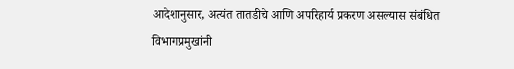आदेशानुसार, अत्यंत तातडीचे आणि अपरिहार्य प्रकरण असल्यास संबंधित विभागप्रमुखांनी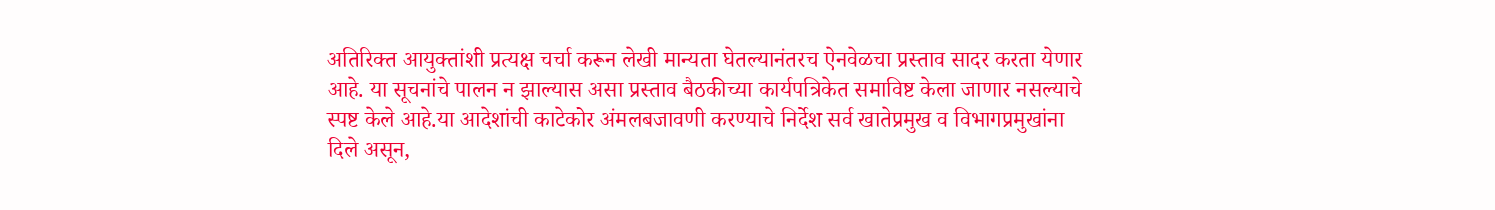अतिरिक्त आयुक्तांशी प्रत्यक्ष चर्चा करून लेखी मान्यता घेतल्यानंतरच ऐनवेळचा प्रस्ताव सादर करता येणार आहे. या सूचनांचे पालन न झाल्यास असा प्रस्ताव बैठकीच्या कार्यपत्रिकेत समाविष्ट केला जाणार नसल्याचे स्पष्ट केले आहे.या आदेशांची काटेकोर अंमलबजावणी करण्याचे निर्देश सर्व खातेप्रमुख व विभागप्रमुखांना दिले असून,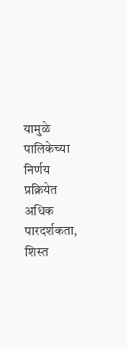यामुळे पालिकेच्या निर्णय प्रक्रियेत अधिक पारदर्शकता, शिस्त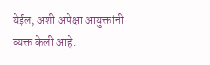येईल, अशी अपेक्षा आयुक्तांनी व्यक्त केली आहे.